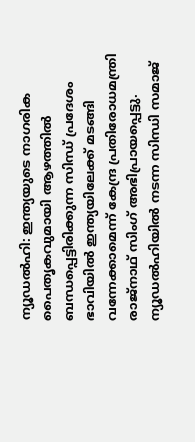ന്യൂഡൽഹി: ഇന്ത്യയുടെ നാഗരിക പൈതൃകവുമായി ആഴത്തിൽ ബന്ധപ്പെട്ടിരിക്കുന്ന സിന്ധ് പ്രദേശം ഭാവിയിൽ ഇന്ത്യയിലേക്ക് മടങ്ങി വന്നേക്കാമെന്ന് കേന്ദ്ര പ്രതിരോധമന്ത്രി രാജ്നാഥ് സിംഗ് അഭിപ്രായപ്പെട്ടു. ന്യൂഡൽഹിയിൽ നടന്ന സിന്ധി സമാജ്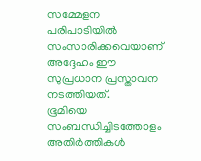സമ്മേളന പരിപാടിയിൽ സംസാരിക്കവെയാണ് അദ്ദേഹം ഈ സുപ്രധാന പ്രസ്താവന നടത്തിയത്.
ഭൂമിയെ സംബന്ധിച്ചിടത്തോളം അതിർത്തികൾ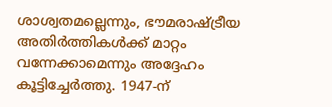ശാശ്വതമല്ലെന്നും, ഭൗമരാഷ്ട്രീയ അതിർത്തികൾക്ക് മാറ്റം വന്നേക്കാമെന്നും അദ്ദേഹം കൂട്ടിച്ചേർത്തു. 1947-ന്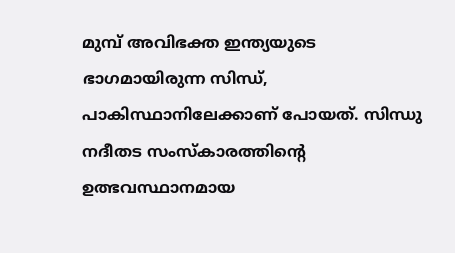മുമ്പ് അവിഭക്ത ഇന്ത്യയുടെ ഭാഗമായിരുന്ന സിന്ധ്, പാകിസ്ഥാനിലേക്കാണ് പോയത്. സിന്ധു നദീതട സംസ്കാരത്തിൻ്റെ ഉത്ഭവസ്ഥാനമായ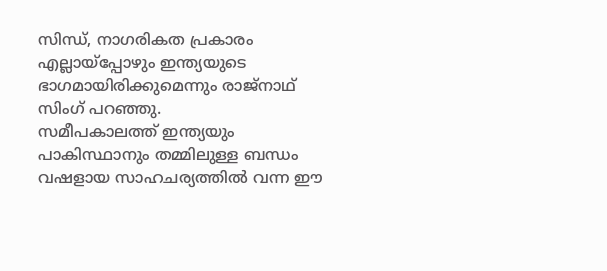സിന്ധ്, നാഗരികത പ്രകാരം എല്ലായ്പ്പോഴും ഇന്ത്യയുടെ ഭാഗമായിരിക്കുമെന്നും രാജ്നാഥ് സിംഗ് പറഞ്ഞു.
സമീപകാലത്ത് ഇന്ത്യയും പാകിസ്ഥാനും തമ്മിലുള്ള ബന്ധം വഷളായ സാഹചര്യത്തിൽ വന്ന ഈ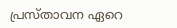പ്രസ്താവന ഏറെ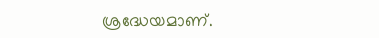ശ്രദ്ധേയമാണ്.